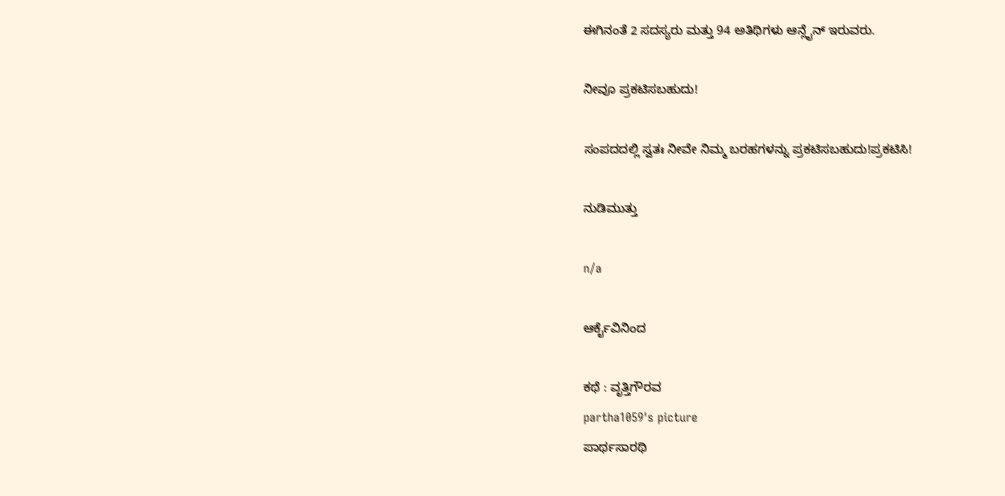ಈಗಿನಂತೆ 2 ಸದಸ್ಯರು ಮತ್ತು 94 ಅತಿಥಿಗಳು ಆನ್ಲೈನ್ ಇರುವರು.

ನೀವೂ ಪ್ರಕಟಿಸಬಹುದು!

ಸಂಪದದಲ್ಲಿ ಸ್ವತಃ ನೀವೇ ನಿಮ್ಮ ಬರಹಗಳನ್ನು ಪ್ರಕಟಿಸಬಹುದು!ಪ್ರಕಟಿಸಿ!

ನುಡಿಮುತ್ತು

n/a

ಆರ್ಕೈವಿನಿಂದ

ಕಥೆ : ವೃತ್ತಿಗೌರವ
partha1059's picture
ಪಾರ್ಥಸಾರಥಿ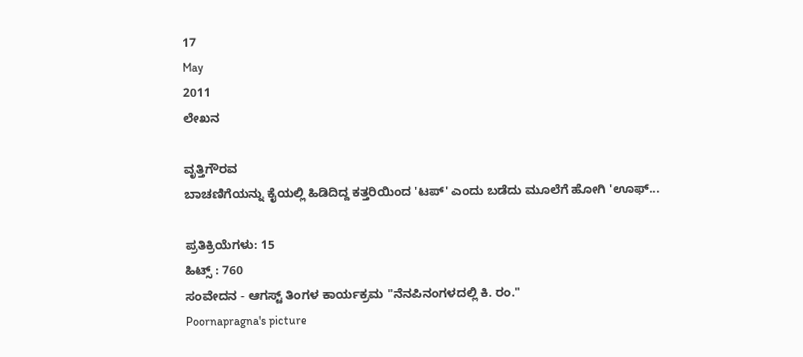17
May
2011
ಲೇಖನ

ವೃತ್ತಿಗೌರವ
ಬಾಚಣಿಗೆಯನ್ನು ಕೈಯಲ್ಲಿ ಹಿಡಿದಿದ್ದ ಕತ್ತರಿಯಿಂದ 'ಟಪ್' ಎಂದು ಬಡೆದು ಮೂಲೆಗೆ ಹೋಗಿ 'ಊಫ್...

ಪ್ರತಿಕ್ರಿಯೆಗಳು: 15
ಹಿಟ್ಸ್ : 760
ಸಂವೇದನ - ಆಗಸ್ಟ್ ತಿಂಗಳ ಕಾರ್ಯಕ್ರಮ "ನೆನಪಿನಂಗಳದಲ್ಲಿ ಕಿ. ರಂ."
Poornapragna's picture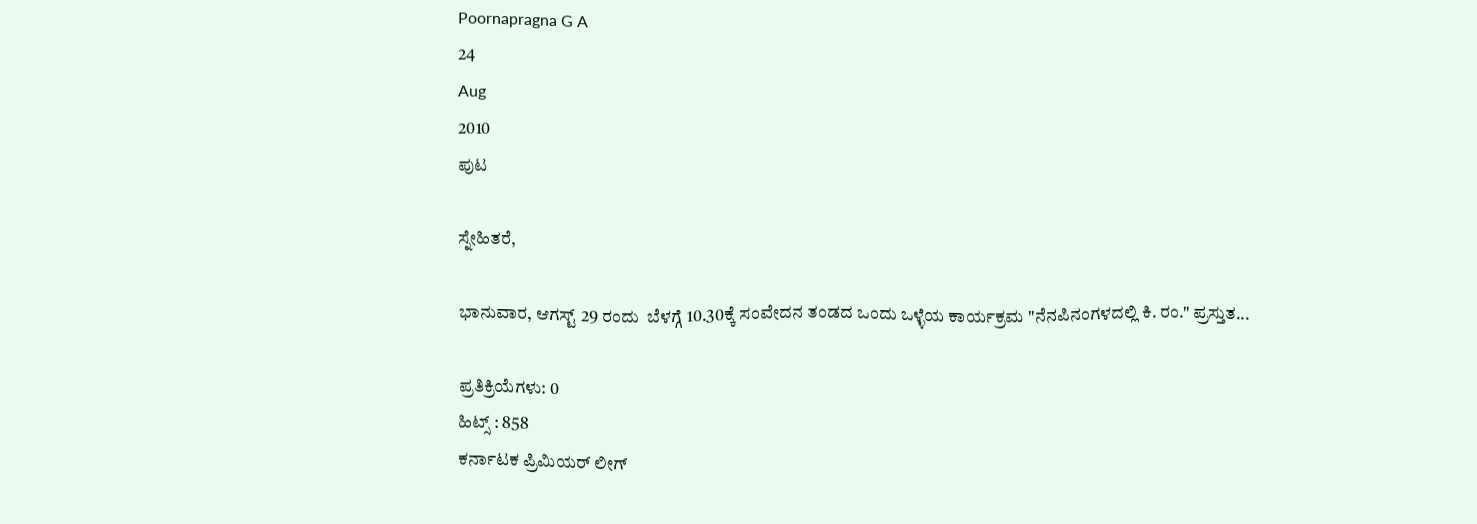Poornapragna G A
24
Aug
2010
ಪುಟ

ಸ್ನೇಹಿತರೆ,

ಭಾನುವಾರ, ಆಗಸ್ಟ್ 29 ರಂದು  ಬೆಳಗ್ಗೆ 10.30ಕ್ಕೆ ಸಂವೇದನ ತಂಡದ ಒಂದು ಒಳ್ಳೆಯ ಕಾರ್ಯಕ್ರಮ "ನೆನಪಿನಂಗಳದಲ್ಲಿ ಕಿ. ರಂ." ಪ್ರಸ್ತುತ...

ಪ್ರತಿಕ್ರಿಯೆಗಳು: 0
ಹಿಟ್ಸ್ : 858
ಕರ್ನಾಟಕ ಪ್ರಿಮಿಯರ್ ಲೀಗ್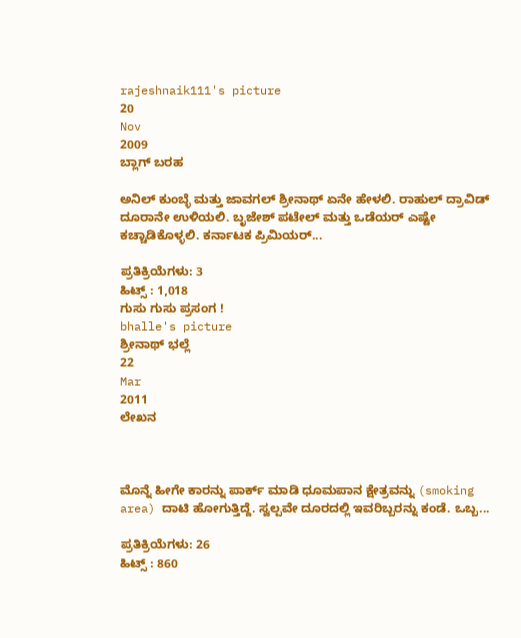rajeshnaik111's picture
20
Nov
2009
ಬ್ಲಾಗ್ ಬರಹ

ಅನಿಲ್ ಕುಂಬ್ಳೆ ಮತ್ತು ಜಾವಗಲ್ ಶ್ರೀನಾಥ್ ಏನೇ ಹೇಳಲಿ. ರಾಹುಲ್ ದ್ರಾವಿಡ್ ದೂರಾನೇ ಉಳಿಯಲಿ. ಬೃಜೇಶ್ ಪಟೇಲ್ ಮತ್ತು ಒಡೆಯರ್ ಎಷ್ಟೇ ಕಚ್ಚಾಡಿಕೊಳ್ಳಲಿ. ಕರ್ನಾಟಕ ಪ್ರಿಮಿಯರ್...

ಪ್ರತಿಕ್ರಿಯೆಗಳು: 3
ಹಿಟ್ಸ್ : 1,018
ಗುಸು ಗುಸು ಪ್ರಸಂಗ !
bhalle's picture
ಶ್ರೀನಾಥ್ ಭಲ್ಲೆ
22
Mar
2011
ಲೇಖನ



ಮೊನ್ನೆ ಹೀಗೇ ಕಾರನ್ನು ಪಾರ್ಕ್ ಮಾಡಿ ಧೂಮಪಾನ ಕ್ಷೇತ್ರವನ್ನು (smoking area) ದಾಟಿ ಹೋಗುತ್ತಿದ್ದೆ. ಸ್ವಲ್ಪವೇ ದೂರದಲ್ಲಿ ಇವರಿಬ್ಬರನ್ನು ಕಂಡೆ. ಒಬ್ಬ...

ಪ್ರತಿಕ್ರಿಯೆಗಳು: 26
ಹಿಟ್ಸ್ : 860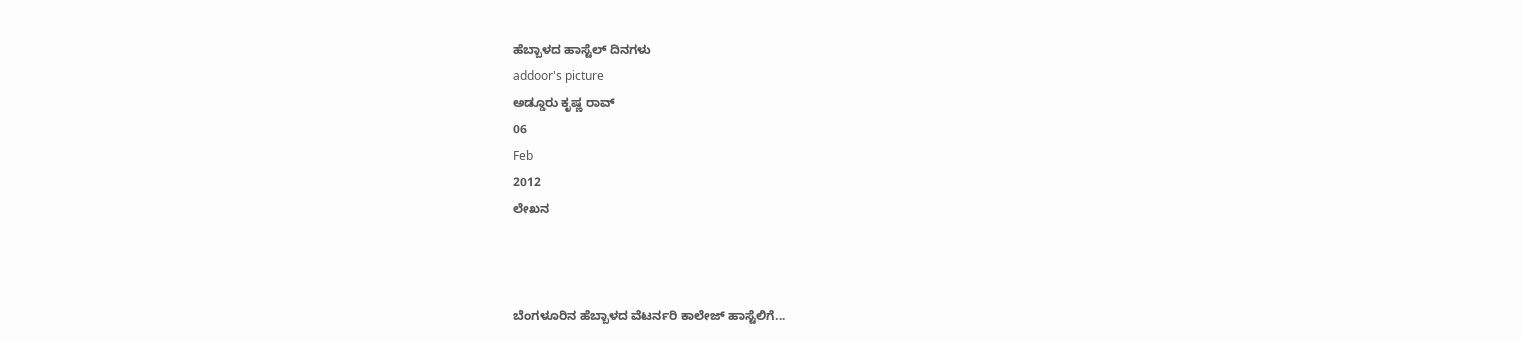ಹೆಬ್ಬಾಳದ ಹಾಸ್ಟೆಲ್ ದಿನಗಳು
addoor's picture
ಅಡ್ಡೂರು ಕೃಷ್ಣ ರಾವ್
06
Feb
2012
ಲೇಖನ



ಬೆಂಗಳೂರಿನ ಹೆಬ್ಬಾಳದ ವೆಟರ್ನರಿ ಕಾಲೇಜ್ ಹಾಸ್ಟೆಲಿಗೆ...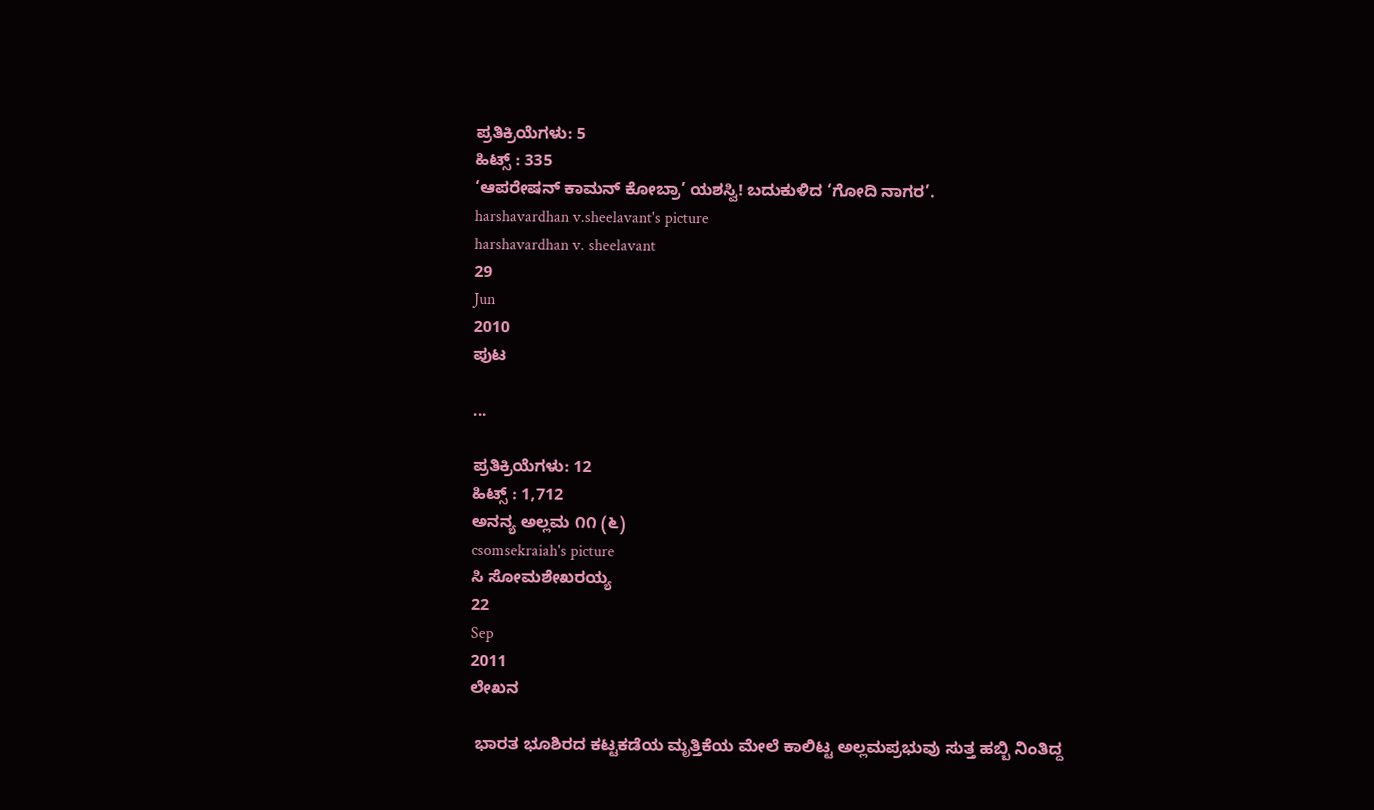ಪ್ರತಿಕ್ರಿಯೆಗಳು: 5
ಹಿಟ್ಸ್ : 335
‘ಆಪರೇಷನ್ ಕಾಮನ್ ಕೋಬ್ರಾ’ ಯಶಸ್ವಿ! ಬದುಕುಳಿದ ‘ಗೋದಿ ನಾಗರ’.
harshavardhan v.sheelavant's picture
harshavardhan v. sheelavant
29
Jun
2010
ಪುಟ

...

ಪ್ರತಿಕ್ರಿಯೆಗಳು: 12
ಹಿಟ್ಸ್ : 1,712
ಅನನ್ಯ ಅಲ್ಲಮ ೧೧ (೬)
csomsekraiah's picture
ಸಿ ಸೋಮಶೇಖರಯ್ಯ
22
Sep
2011
ಲೇಖನ

 ಭಾರತ ಭೂಶಿರದ ಕಟ್ಟಕಡೆಯ ಮೃತ್ತಿಕೆಯ ಮೇಲೆ ಕಾಲಿಟ್ಟ ಅಲ್ಲಮಪ್ರಭುವು ಸುತ್ತ ಹಬ್ಬಿ ನಿಂತಿದ್ದ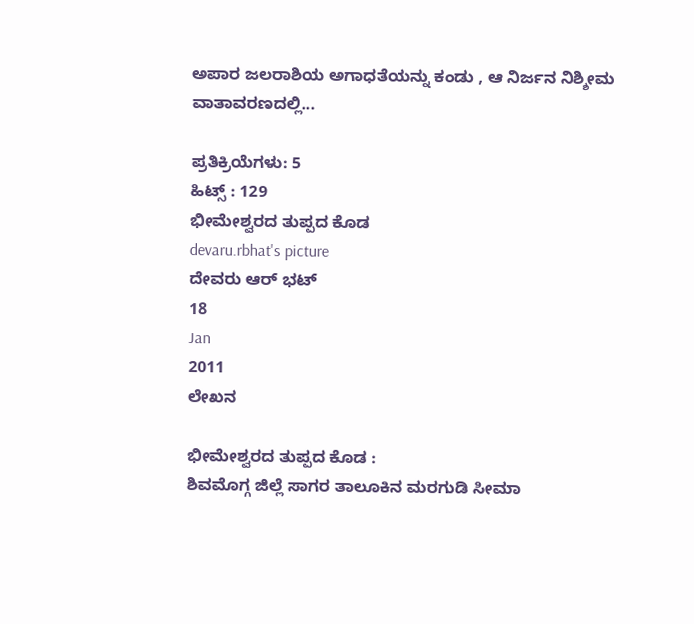ಅಪಾರ ಜಲರಾಶಿಯ ಅಗಾಧತೆಯನ್ನು ಕಂಡು , ಆ ನಿರ್ಜನ ನಿಶ್ಶೀಮ ವಾತಾವರಣದಲ್ಲಿ...

ಪ್ರತಿಕ್ರಿಯೆಗಳು: 5
ಹಿಟ್ಸ್ : 129
ಭೀಮೇಶ್ವರದ ತುಪ್ಪದ ಕೊಡ
devaru.rbhat's picture
ದೇವರು ಆರ್ ಭಟ್
18
Jan
2011
ಲೇಖನ

ಭೀಮೇಶ್ವರದ ತುಪ್ಪದ ಕೊಡ :
ಶಿವಮೊಗ್ಗ ಜಿಲ್ಲೆ ಸಾಗರ ತಾಲೂಕಿನ ಮರಗುಡಿ ಸೀಮಾ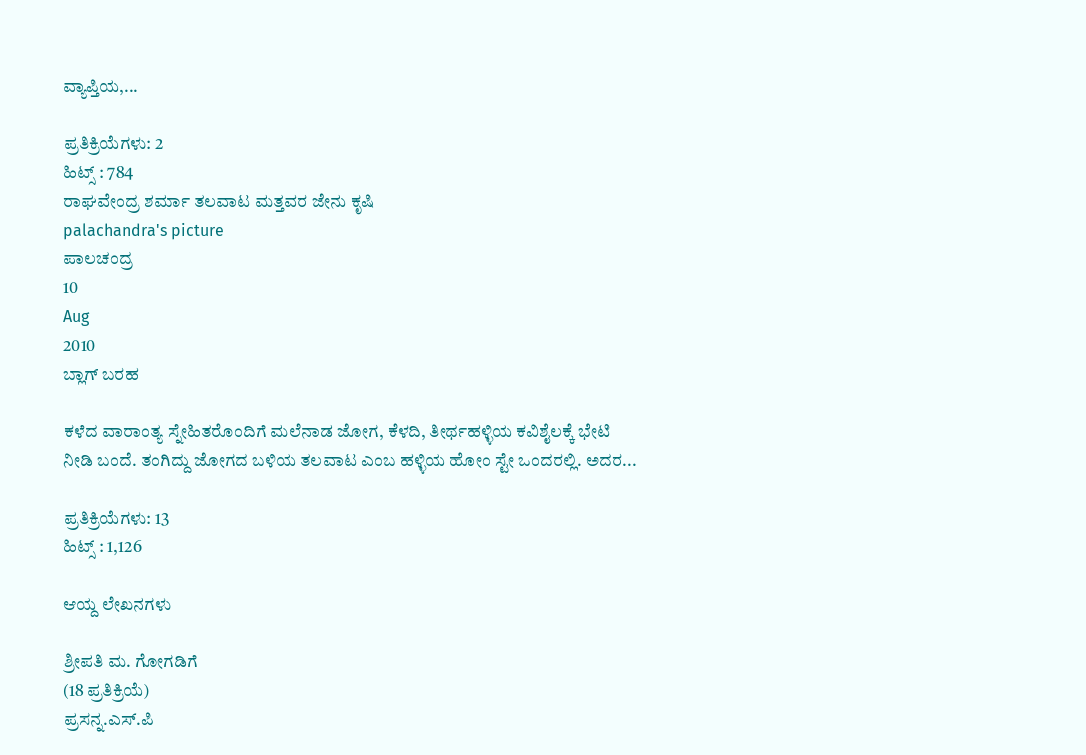ವ್ಯಾಪ್ತಿಯ,...

ಪ್ರತಿಕ್ರಿಯೆಗಳು: 2
ಹಿಟ್ಸ್ : 784
ರಾಘವೇಂದ್ರ ಶರ್ಮಾ ತಲವಾಟ ಮತ್ತವರ ಜೇನು ಕೃಷಿ
palachandra's picture
ಪಾಲಚಂದ್ರ
10
Aug
2010
ಬ್ಲಾಗ್ ಬರಹ

ಕಳೆದ ವಾರಾಂತ್ಯ ಸ್ನೇಹಿತರೊಂದಿಗೆ ಮಲೆನಾಡ ಜೋಗ, ಕೆಳದಿ, ತೀರ್ಥಹಳ್ಳಿಯ ಕವಿಶೈಲಕ್ಕೆ ಭೇಟಿ ನೀಡಿ ಬಂದೆ. ತಂಗಿದ್ದು ಜೋಗದ ಬಳಿಯ ತಲವಾಟ ಎಂಬ ಹಳ್ಳಿಯ ಹೋಂ ಸ್ಟೇ ಒಂದರಲ್ಲಿ. ಅದರ...

ಪ್ರತಿಕ್ರಿಯೆಗಳು: 13
ಹಿಟ್ಸ್ : 1,126

ಆಯ್ದ ಲೇಖನಗಳು

ಶ್ರೀಪತಿ ಮ. ಗೋಗಡಿಗೆ
(18 ಪ್ರತಿಕ್ರಿಯೆ)
ಪ್ರಸನ್ನ.ಎಸ್.ಪಿ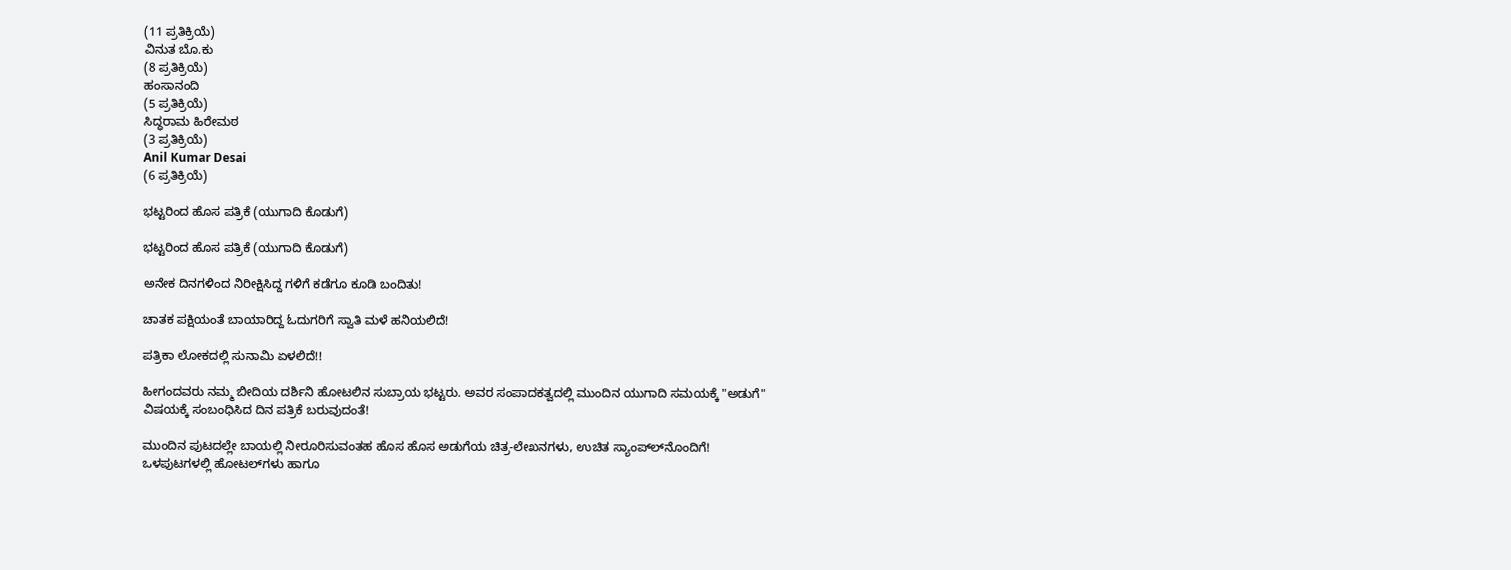(11 ಪ್ರತಿಕ್ರಿಯೆ)
ವಿನುತ ಬೊ.ಕು
(8 ಪ್ರತಿಕ್ರಿಯೆ)
ಹಂಸಾನಂದಿ
(5 ಪ್ರತಿಕ್ರಿಯೆ)
ಸಿದ್ಧರಾಮ ಹಿರೇಮಠ
(3 ಪ್ರತಿಕ್ರಿಯೆ)
Anil Kumar Desai
(6 ಪ್ರತಿಕ್ರಿಯೆ)

ಭಟ್ಟರಿಂದ ಹೊಸ ಪತ್ರಿಕೆ (ಯುಗಾದಿ ಕೊಡುಗೆ)

ಭಟ್ಟರಿಂದ ಹೊಸ ಪತ್ರಿಕೆ (ಯುಗಾದಿ ಕೊಡುಗೆ)

ಅನೇಕ ದಿನಗಳಿಂದ ನಿರೀಕ್ಷಿಸಿದ್ದ ಗಳಿಗೆ ಕಡೆಗೂ ಕೂಡಿ ಬಂದಿತು!

ಚಾತಕ ಪಕ್ಷಿಯಂತೆ ಬಾಯಾರಿದ್ದ ಓದುಗರಿಗೆ ಸ್ವಾತಿ ಮಳೆ ಹನಿಯಲಿದೆ!

ಪತ್ರಿಕಾ ಲೋಕದಲ್ಲಿ ಸುನಾಮಿ ಏಳಲಿದೆ!!

ಹೀಗಂದವರು ನಮ್ಮ ಬೀದಿಯ ದರ್ಶಿನಿ ಹೋಟಲಿನ ಸುಬ್ರಾಯ ಭಟ್ಟರು. ಅವರ ಸಂಪಾದಕತ್ವದಲ್ಲಿ ಮುಂದಿನ ಯುಗಾದಿ ಸಮಯಕ್ಕೆ "ಅಡುಗೆ" ವಿಷಯಕ್ಕೆ ಸಂಬಂಧಿಸಿದ ದಿನ ಪತ್ರಿಕೆ ಬರುವುದಂತೆ!

ಮುಂದಿನ ಪುಟದಲ್ಲೇ ಬಾಯಲ್ಲಿ ನೀರೂರಿಸುವಂತಹ ಹೊಸ ಹೊಸ ಅಡುಗೆಯ ಚಿತ್ರ-ಲೇಖನಗಳು, ಉಚಿತ ಸ್ಯಾಂಪ್‌ಲ್‌ನೊಂದಿಗೆ! ಒಳಪುಟಗಳಲ್ಲಿ ಹೋಟಲ್‌ಗಳು ಹಾಗೂ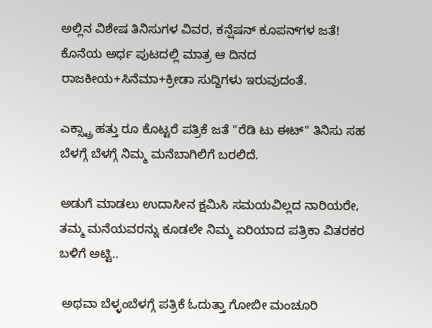ಅಲ್ಲಿನ ವಿಶೇಷ ತಿನಿಸುಗಳ ವಿವರ, ಕನ್ಷೆಷನ್ ಕೂಪನ್‌ಗಳ ಜತೆ! ಕೊನೆಯ ಅರ್ಧ ಪುಟದಲ್ಲಿ ಮಾತ್ರ ಆ ದಿನದ ರಾಜಕೀಯ+ಸಿನೆಮಾ+ಕ್ರೀಡಾ ಸುದ್ದಿಗಳು ಇರುವುದಂತೆ.

ಎಕ್ಸ್ಟ್ರಾ ಹತ್ತು ರೂ ಕೊಟ್ಟರೆ ಪತ್ರಿಕೆ ಜತೆ "ರೆಡಿ ಟು ಈಟ್" ತಿನಿಸು ಸಹ ಬೆಳಗ್ಗೆ ಬೆಳಗ್ಗೆ ನಿಮ್ಮ ಮನೆಬಾಗಿಲಿಗೆ ಬರಲಿದೆ.

ಅಡುಗೆ ಮಾಡಲು ಉದಾಸೀನ ಕ್ಷಮಿಸಿ ಸಮಯವಿಲ್ಲದ ನಾರಿಯರೇ, ತಮ್ಮ ಮನೆಯವರನ್ನು ಕೂಡಲೇ ನಿಮ್ಮ ಏರಿಯಾದ ಪತ್ರಿಕಾ ವಿತರಕರ ಬಳಿಗೆ ಅಟ್ಟಿ..

 ಅಥವಾ ಬೆಳ್ಳಂಬೆಳಗ್ಗೆ ಪತ್ರಿಕೆ ಓದುತ್ತಾ ಗೋಬೀ ಮಂಚೂರಿ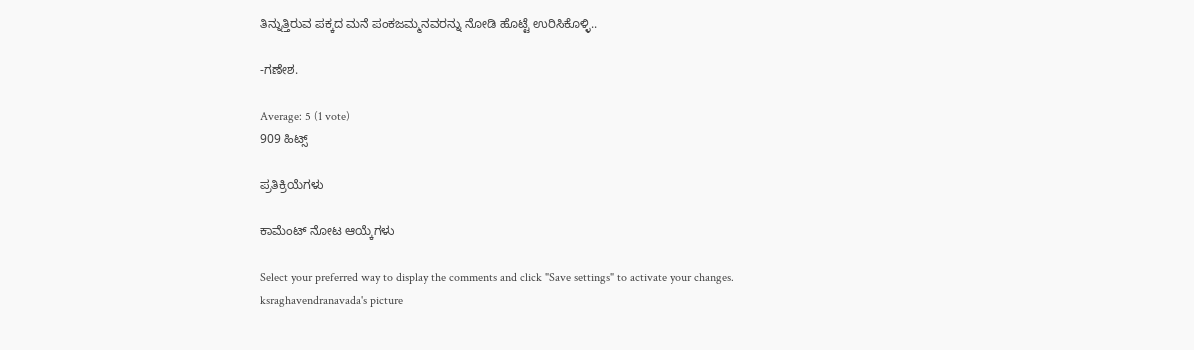ತಿನ್ನುತ್ತಿರುವ ಪಕ್ಕದ ಮನೆ ಪಂಕಜಮ್ಮನವರನ್ನು ನೋಡಿ ಹೊಟ್ಟೆ ಉರಿಸಿಕೊಳ್ಳಿ..

-ಗಣೇಶ.

Average: 5 (1 vote)
909 ಹಿಟ್ಸ್

ಪ್ರತಿಕ್ರಿಯೆಗಳು

ಕಾಮೆಂಟ್ ನೋಟ ಆಯ್ಕೆಗಳು

Select your preferred way to display the comments and click "Save settings" to activate your changes.
ksraghavendranavada's picture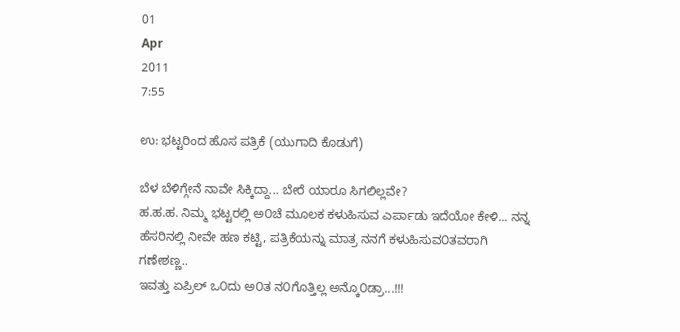01
Apr
2011
7:55

ಉ: ಭಟ್ಟರಿಂದ ಹೊಸ ಪತ್ರಿಕೆ (ಯುಗಾದಿ ಕೊಡುಗೆ)

ಬೆಳ ಬೆಳಿಗ್ಗೇನೆ ನಾವೇ ಸಿಕ್ಕಿದ್ದಾ... ಬೇರೆ ಯಾರೂ ಸಿಗಲಿಲ್ಲವೇ?
ಹ.ಹ.ಹ. ನಿಮ್ಮ ಭಟ್ಟರಲ್ಲಿ ಅ೦ಚೆ ಮೂಲಕ ಕಳುಹಿಸುವ ಎರ್ಪಾಡು ಇದೆಯೋ ಕೇಳಿ... ನನ್ನ ಹೆಸರಿನಲ್ಲಿ ನೀವೇ ಹಣ ಕಟ್ಟಿ, ಪತ್ರಿಕೆಯನ್ನು ಮಾತ್ರ ನನಗೆ ಕಳುಹಿಸುವ೦ತವರಾಗಿ ಗಣೇಶಣ್ಣ..
ಇವತ್ತು ಏಪ್ರಿಲ್ ಒ೦ದು ಅ೦ತ ನ೦ಗೊತ್ತಿಲ್ಲ ಅನ್ಕೊ೦ಡ್ರಾ...!!!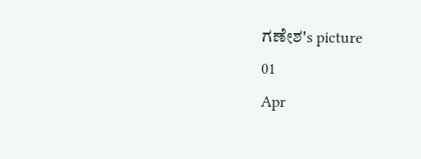ಗಣೇಶ's picture
01
Apr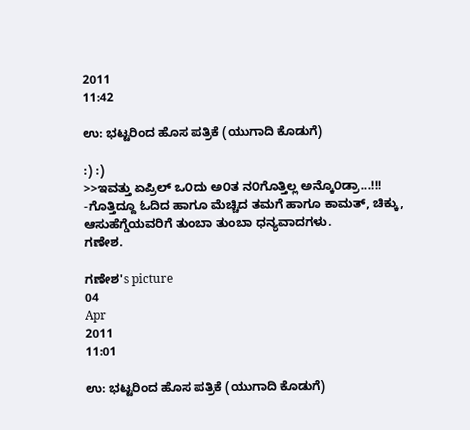2011
11:42

ಉ: ಭಟ್ಟರಿಂದ ಹೊಸ ಪತ್ರಿಕೆ (ಯುಗಾದಿ ಕೊಡುಗೆ)

:) :)
>>ಇವತ್ತು ಏಪ್ರಿಲ್ ಒ೦ದು ಅ೦ತ ನ೦ಗೊತ್ತಿಲ್ಲ ಅನ್ಕೊ೦ಡ್ರಾ...!!!
-ಗೊತ್ತಿದ್ದೂ ಓದಿದ ಹಾಗೂ ಮೆಚ್ಚಿದ ತಮಗೆ ಹಾಗೂ ಕಾಮತ್, ಚಿಕ್ಕು, ಆಸುಹೆಗ್ಡೆಯವರಿಗೆ ತುಂಬಾ ತುಂಬಾ ಧನ್ಯವಾದಗಳು.
ಗಣೇಶ.

ಗಣೇಶ's picture
04
Apr
2011
11:01

ಉ: ಭಟ್ಟರಿಂದ ಹೊಸ ಪತ್ರಿಕೆ (ಯುಗಾದಿ ಕೊಡುಗೆ)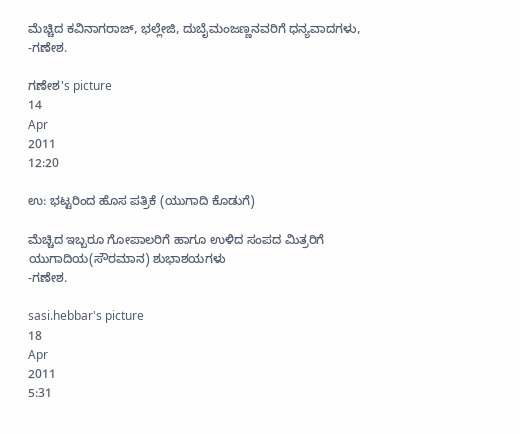ಮೆಚ್ಚಿದ ಕವಿನಾಗರಾಜ್, ಭಲ್ಲೇಜಿ, ದುಬೈಮಂಜಣ್ಣನವರಿಗೆ ಧನ್ಯವಾದಗಳು,
-ಗಣೇಶ.

ಗಣೇಶ's picture
14
Apr
2011
12:20

ಉ: ಭಟ್ಟರಿಂದ ಹೊಸ ಪತ್ರಿಕೆ (ಯುಗಾದಿ ಕೊಡುಗೆ)

ಮೆಚ್ಚಿದ ಇಬ್ಬರೂ ಗೋಪಾಲರಿಗೆ ಹಾಗೂ ಉಳಿದ ಸಂಪದ ಮಿತ್ರರಿಗೆ ಯುಗಾದಿಯ(ಸೌರಮಾನ) ಶುಭಾಶಯಗಳು
-ಗಣೇಶ.

sasi.hebbar's picture
18
Apr
2011
5:31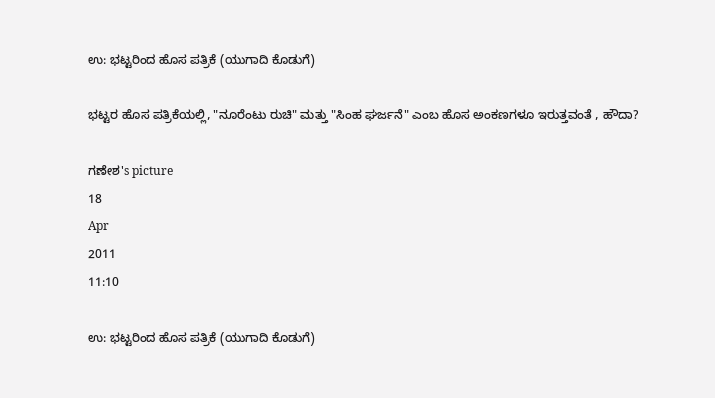ಉ: ಭಟ್ಟರಿಂದ ಹೊಸ ಪತ್ರಿಕೆ (ಯುಗಾದಿ ಕೊಡುಗೆ)

ಭಟ್ಟರ ಹೊಸ ಪತ್ರಿಕೆಯಲ್ಲಿ, "ನೂರೆಂಟು ರುಚಿ" ಮತ್ತು "ಸಿಂಹ ಘರ್ಜನೆ" ಎಂಬ ಹೊಸ ಅಂಕಣಗಳೂ ಇರುತ್ತವಂತೆ , ಹೌದಾ?

ಗಣೇಶ's picture
18
Apr
2011
11:10

ಉ: ಭಟ್ಟರಿಂದ ಹೊಸ ಪತ್ರಿಕೆ (ಯುಗಾದಿ ಕೊಡುಗೆ)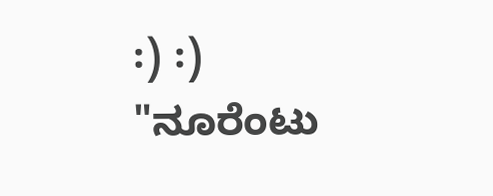:) :)
"ನೂರೆಂಟು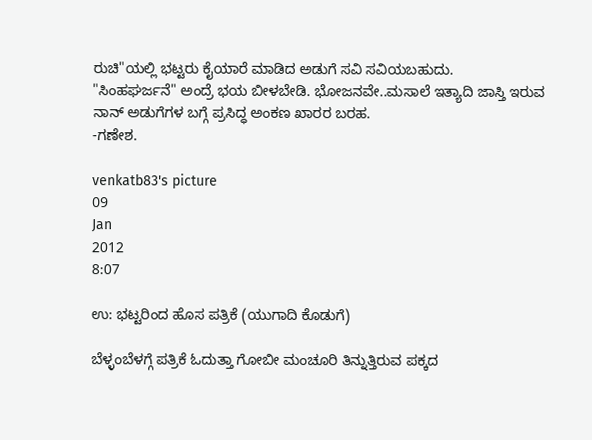ರುಚಿ"ಯಲ್ಲಿ ಭಟ್ಟರು ಕೈಯಾರೆ ಮಾಡಿದ ಅಡುಗೆ ಸವಿ ಸವಿಯಬಹುದು.
"ಸಿಂಹಘರ್ಜನೆ" ಅಂದ್ರೆ ಭಯ ಬೀಳಬೇಡಿ. ಭೋಜನವೇ..ಮಸಾಲೆ ಇತ್ಯಾದಿ ಜಾಸ್ತಿ ಇರುವ ನಾನ್ ಅಡುಗೆಗಳ ಬಗ್ಗೆ ಪ್ರಸಿದ್ಧ ಅಂಕಣ ಖಾರರ ಬರಹ.
-ಗಣೇಶ.

venkatb83's picture
09
Jan
2012
8:07

ಉ: ಭಟ್ಟರಿಂದ ಹೊಸ ಪತ್ರಿಕೆ (ಯುಗಾದಿ ಕೊಡುಗೆ)

ಬೆಳ್ಳಂಬೆಳಗ್ಗೆ ಪತ್ರಿಕೆ ಓದುತ್ತಾ ಗೋಬೀ ಮಂಚೂರಿ ತಿನ್ನುತ್ತಿರುವ ಪಕ್ಕದ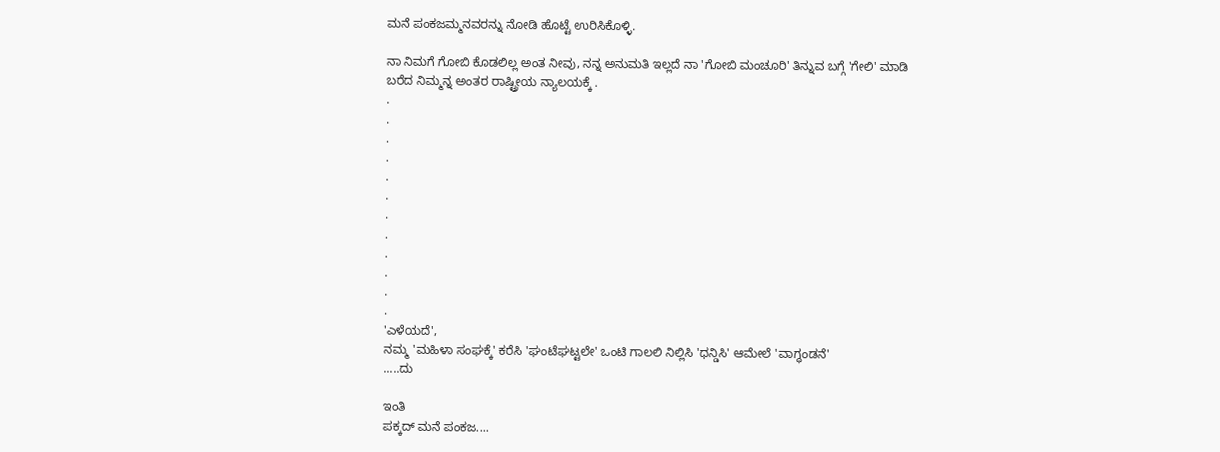ಮನೆ ಪಂಕಜಮ್ಮನವರನ್ನು ನೋಡಿ ಹೊಟ್ಟೆ ಉರಿಸಿಕೊಳ್ಳಿ.

ನಾ ನಿಮಗೆ ಗೋಬಿ ಕೊಡಲಿಲ್ಲ ಅಂತ ನೀವು, ನನ್ನ ಅನುಮತಿ ಇಲ್ಲದೆ ನಾ 'ಗೋಬಿ ಮಂಚೂರಿ' ತಿನ್ನುವ ಬಗ್ಗೆ 'ಗೇಲಿ' ಮಾಡಿ ಬರೆದ ನಿಮ್ಮನ್ನ ಅಂತರ ರಾಷ್ಟ್ರೀಯ ನ್ಯಾಲಯಕ್ಕೆ .
.
.
.
.
.
.
.
.
.
.
.
.
'ಎಳೆಯದೆ',
ನಮ್ಮ 'ಮಹಿಳಾ ಸಂಘಕ್ಕೆ' ಕರೆಸಿ 'ಘಂಟೆಘಟ್ಟಲೇ' ಒಂಟಿ ಗಾಲಲಿ ನಿಲ್ಲಿಸಿ 'ಧನ್ಡಿಸಿ' ಆಮೇಲೆ 'ವಾಗ್ಧಂಡನೆ'
.....ದು

ಇಂತಿ
ಪಕ್ಕದ್ ಮನೆ ಪಂಕಜ....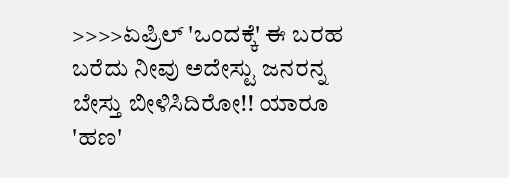>>>>ಏಪ್ರಿಲ್ 'ಒಂದಕ್ಕೆ' ಈ ಬರಹ ಬರೆದು ನೀವು ಅದೇಸ್ಟು ಜನರನ್ನ ಬೇಸ್ತು ಬೀಳಿಸಿದಿರೋ!! ಯಾರೂ 'ಹಣ'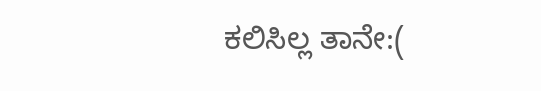ಕಲಿಸಿಲ್ಲ ತಾನೇ:(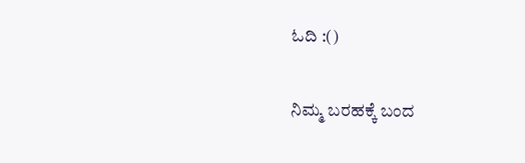ಓದಿ :()

ನಿಮ್ಮ ಬರಹಕ್ಕೆ ಬಂದ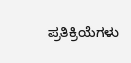ಪ್ರತಿಕ್ರಿಯೆಗಳು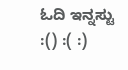ಓದಿ ಇನ್ನಸ್ಟು :() :( :)